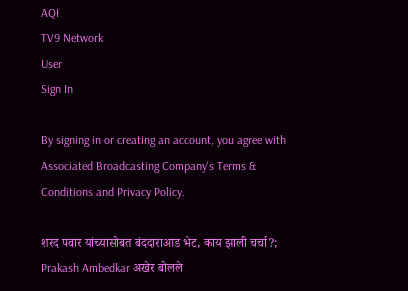AQI
TV9 Network
User
Sign In

By signing in or creating an account, you agree with Associated Broadcasting Company's Terms & Conditions and Privacy Policy.

शरद पवार यांच्यासोबत बंददाराआड भेट, काय झाली चर्चा?; Prakash Ambedkar अखेर बोलले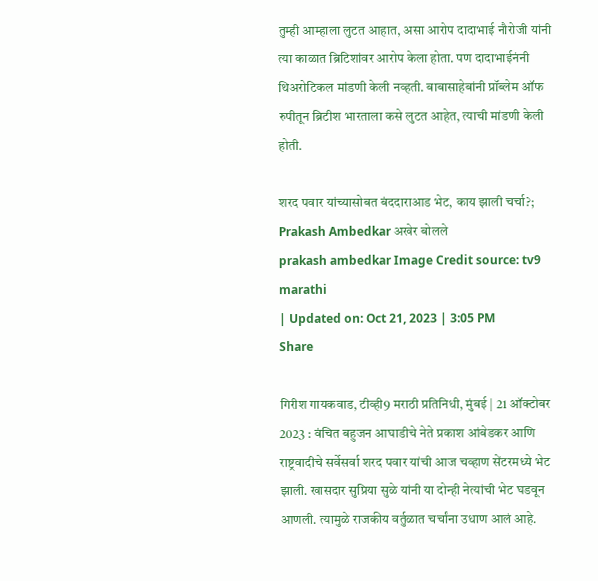तुम्ही आम्हाला लुटत आहात, असा आरोप दादाभाई नौरोजी यांनी त्या काळात ब्रिटिशांवर आरोप केला होता. पण दादाभाईनंनी थिअरोटिकल मांडणी केली नव्हती. बाबासाहेबांनी प्रॉब्लेम ऑफ रुपीतून ब्रिटीश भारताला कसे लुटत आहेत, त्याची मांडणी केली होती.

शरद पवार यांच्यासोबत बंददाराआड भेट, काय झाली चर्चा?; Prakash Ambedkar अखेर बोलले
prakash ambedkar Image Credit source: tv9 marathi
| Updated on: Oct 21, 2023 | 3:05 PM
Share

गिरीश गायकवाड, टीव्ही9 मराठी प्रतिनिधी, मुंबई | 21 ऑक्टोबर 2023 : वंचित बहुजन आघाडीचे नेते प्रकाश आंबेडकर आणि राष्ट्रवादीचे सर्वेसर्वा शरद पवार यांची आज चव्हाण सेंटरमध्ये भेट झाली. खासदार सुप्रिया सुळे यांनी या दोन्ही नेत्यांची भेट घडवून आणली. त्यामुळे राजकीय वर्तुळात चर्चांना उधाण आलं आहे.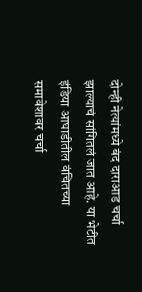दोन्ही नेत्यांमध्ये बंद दाराआड चर्चा झाल्याचं सांगितलं जात आहे. या भेटीत इंडिया आघाडीतील वंचितच्या समावेशावर चर्चा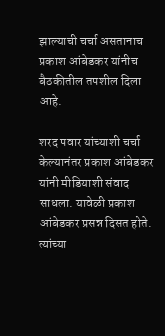झाल्याची चर्चा असतानाच प्रकाश आंबेडकर यांनीच बैठकीतील तपशील दिला आहे.

शरद पवार यांच्याशी चर्चा केल्यानंतर प्रकाश आंबेडकर यांनी मीडियाशी संवाद साधला. यावेळी प्रकाश आंबेडकर प्रसन्न दिसत होते. त्यांच्या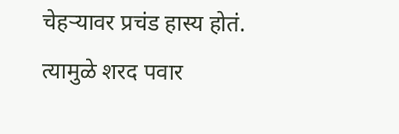चेहऱ्यावर प्रचंड हास्य होतं. त्यामुळे शरद पवार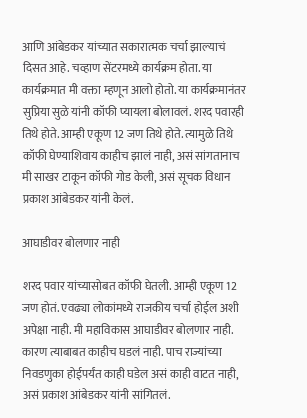आणि आंबेडकर यांच्यात सकारात्मक चर्चा झाल्याचं दिसत आहे. चव्हाण सेंटरमध्ये कार्यक्रम होता. या कार्यक्रमात मी वक्ता म्हणून आलो होतो. या कार्यक्रमानंतर सुप्रिया सुळे यांनी कॉफी प्यायला बोलावलं. शरद पवारही तिथे होते. आम्ही एकूण 12 जण तिथे होते. त्यामुळे तिथे कॉफी घेण्याशिवाय काहीच झालं नाही, असं सांगतानाच मी साखर टाकून कॉफी गोड केली, असं सूचक विधान प्रकाश आंबेडकर यांनी केलं.

आघाडीवर बोलणार नाही

शरद पवार यांच्यासोबत कॉफी घेतली. आम्ही एकूण 12 जण होतं. एवढ्या लोकांमध्ये राजकीय चर्चा होईल अशी अपेक्षा नाही. मी महाविकास आघाडीवर बोलणार नाही. कारण त्याबाबत काहीच घडलं नाही. पाच राज्यांच्या निवडणुका होईपर्यंत काही घडेल असं काही वाटत नाही, असं प्रकाश आंबेडकर यांनी सांगितलं.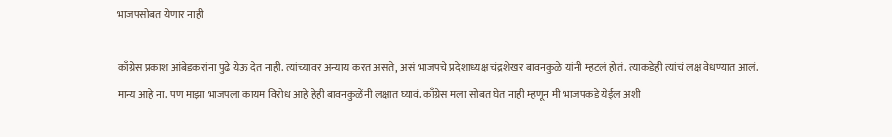भाजपसोबत येणार नाही

काँग्रेस प्रकाश आंबेडकरांना पुढे येऊ देत नाही. त्यांच्यावर अन्याय करत असते, असं भाजपचे प्रदेशाध्यक्ष चंद्रशेखर बावनकुळे यांनी म्हटलं होतं. त्याकडेही त्यांचं लक्ष वेधण्यात आलं. मान्य आहे ना. पण माझा भाजपला कायम विरोध आहे हेही बावनकुळेंनी लक्षात घ्यावं. काँग्रेस मला सोबत घेत नाही म्हणून मी भाजपकडे येईल अशी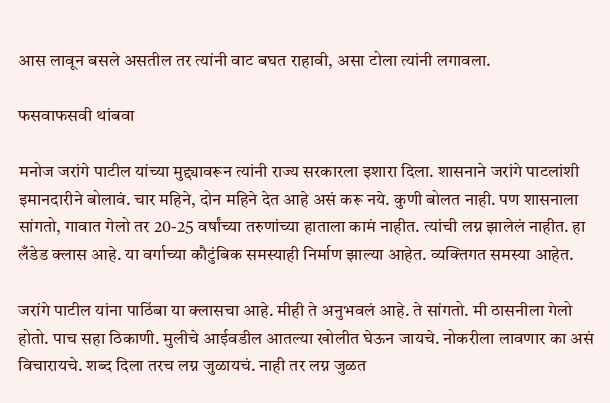आस लावून बसले असतील तर त्यांनी वाट बघत राहावी, असा टोला त्यांनी लगावला.

फसवाफसवी थांबवा

मनोज जरांगे पाटील यांच्या मुद्द्यावरून त्यांनी राज्य सरकारला इशारा दिला. शासनाने जरांगे पाटलांशी इमानदारीने बोलावं. चार महिने, दोन महिने देत आहे असं करू नये. कुणी बोलत नाही. पण शासनाला सांगतो, गावात गेलो तर 20-25 वर्षांच्या तरुणांच्या हाताला कामं नाहीत. त्यांची लग्न झालेलं नाहीत. हा लँडेड क्लास आहे. या वर्गाच्या कौटुंबिक समस्याही निर्माण झाल्या आहेत. व्यक्तिगत समस्या आहेत.

जरांगे पाटील यांना पाठिंबा या क्लासचा आहे. मीही ते अनुभवलं आहे. ते सांगतो. मी ठासनीला गेलो होतो. पाच सहा ठिकाणी. मुलीचे आईवडील आतल्या खोलीत घेऊन जायचे. नोकरीला लावणार का असं विचारायचे. शब्द दिला तरच लग्न जुळायचं. नाही तर लग्न जुळत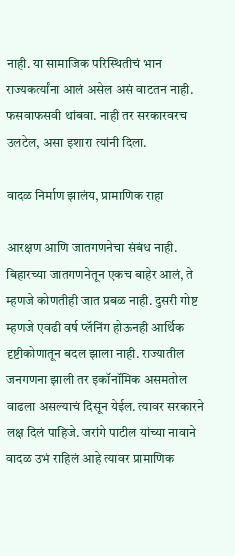नाही. या सामाजिक परिस्थितीचं भान राज्यकर्त्यांना आलं असेल असं वाटतन नाही. फसवाफसवी थांबवा. नाही तर सरकारवरच उलटेल, असा इशारा त्यांनी दिला.

वादळ निर्माण झालंय, प्रामाणिक राहा

आरक्षण आणि जातगणनेचा संबंध नाही. बिहारच्या जातगणनेतून एकच बाहेर आलं, ते म्हणजे कोणतीही जात प्रबळ नाही. दुसरी गोष्ट म्हणजे एवढी वर्ष प्लॅनिंग होऊनही आर्थिक दृष्टीकोणातून बदल झाला नाही. राज्यातील जनगणना झाली तर इकॉनॉमिक असमतोल वाढला असल्याचं दिसून येईल. त्यावर सरकारने लक्ष दिलं पाहिजे. जरांगे पाटील यांच्या नावाने वादळ उभं राहिलं आहे त्यावर प्रामाणिक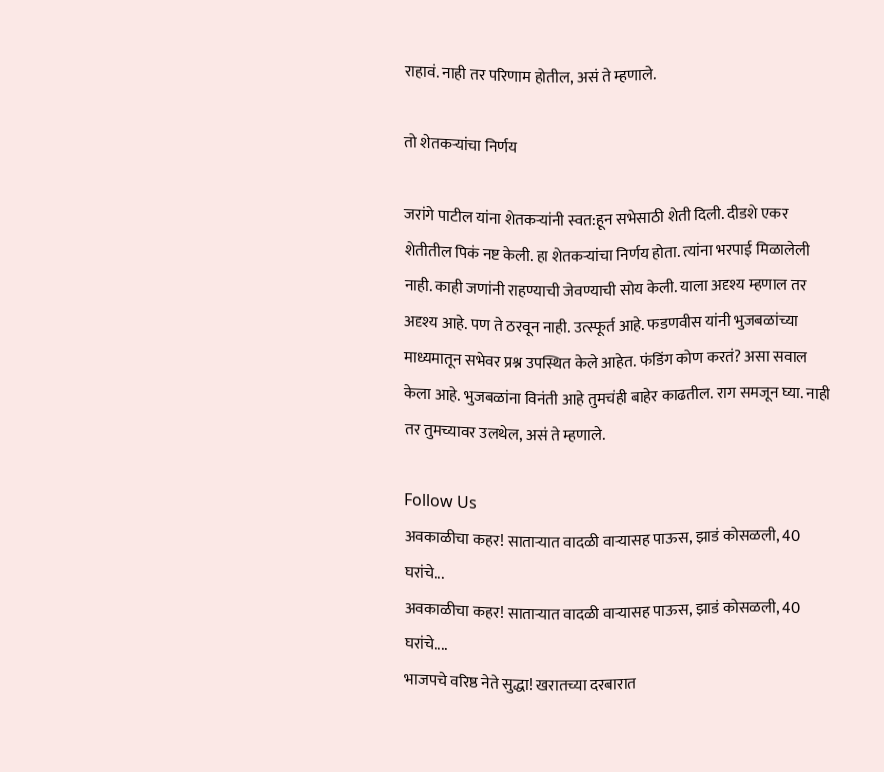राहावं. नाही तर परिणाम होतील, असं ते म्हणाले.

तो शेतकऱ्यांचा निर्णय

जरांगे पाटील यांना शेतकऱ्यांनी स्वत:हून सभेसाठी शेती दिली. दीडशे एकर शेतीतील पिकं नष्ट केली. हा शेतकऱ्यांचा निर्णय होता. त्यांना भरपाई मिळालेली नाही. काही जणांनी राहण्याची जेवण्याची सोय केली. याला अदृश्य म्हणाल तर अदृश्य आहे. पण ते ठरवून नाही. उत्स्फूर्त आहे. फडणवीस यांनी भुजबळांच्या माध्यमातून सभेवर प्रश्न उपस्थित केले आहेत. फंडिंग कोण करतं? असा सवाल केला आहे. भुजबळांना विनंती आहे तुमचंही बाहेर काढतील. राग समजून घ्या. नाही तर तुमच्यावर उलथेल, असं ते म्हणाले.

Follow Us
अवकाळीचा कहर! साताऱ्यात वादळी वाऱ्यासह पाऊस, झाडं कोसळली, 40 घरांचे...
अवकाळीचा कहर! साताऱ्यात वादळी वाऱ्यासह पाऊस, झाडं कोसळली, 40 घरांचे....
भाजपचे वरिष्ठ नेते सुद्धा! खरातच्या दरबारात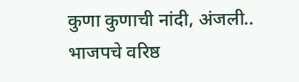कुणा कुणाची नांदी, अंजली..
भाजपचे वरिष्ठ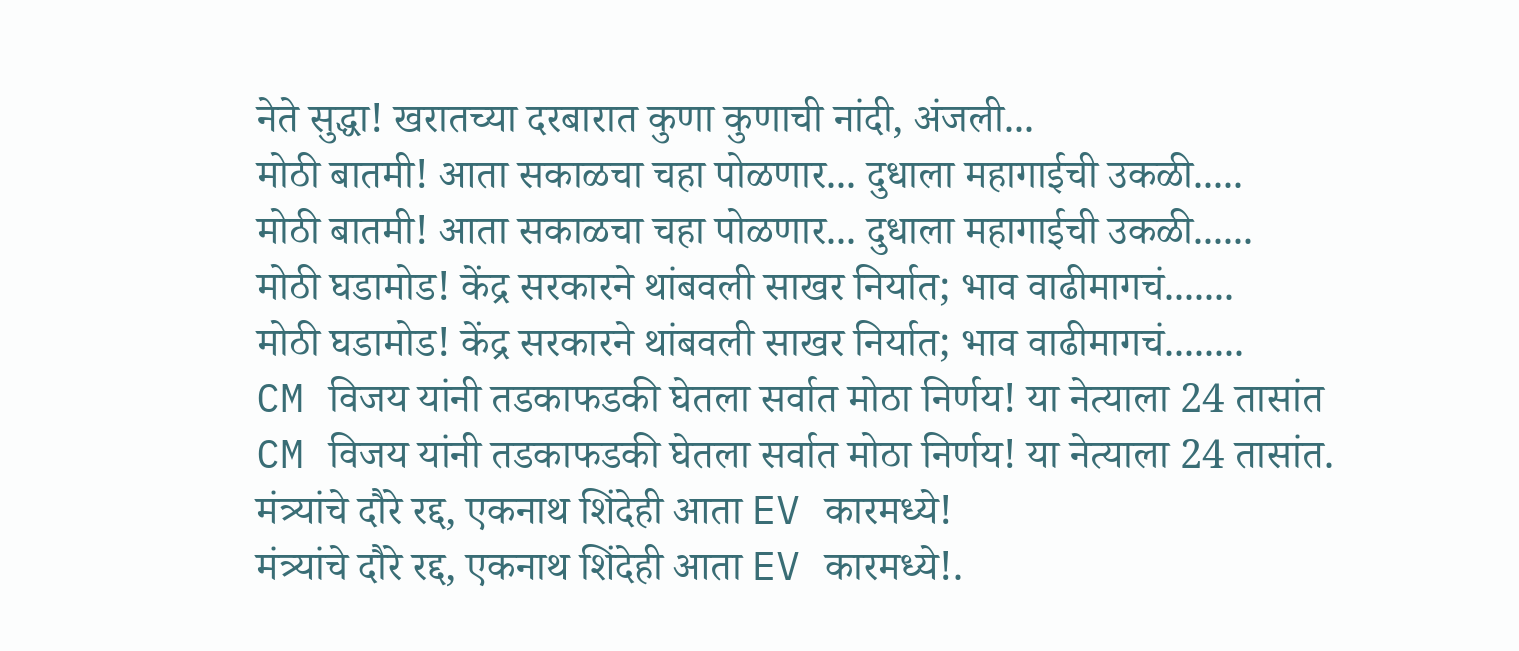नेते सुद्धा! खरातच्या दरबारात कुणा कुणाची नांदी, अंजली...
मोठी बातमी! आता सकाळचा चहा पोळणार... दुधाला महागाईची उकळी.....
मोठी बातमी! आता सकाळचा चहा पोळणार... दुधाला महागाईची उकळी......
मोठी घडामोड! केंद्र सरकारने थांबवली साखर निर्यात; भाव वाढीमागचं.......
मोठी घडामोड! केंद्र सरकारने थांबवली साखर निर्यात; भाव वाढीमागचं........
CM विजय यांनी तडकाफडकी घेतला सर्वात मोठा निर्णय! या नेत्याला 24 तासांत
CM विजय यांनी तडकाफडकी घेतला सर्वात मोठा निर्णय! या नेत्याला 24 तासांत.
मंत्र्यांचे दौरे रद्द, एकनाथ शिंदेही आता EV कारमध्ये!
मंत्र्यांचे दौरे रद्द, एकनाथ शिंदेही आता EV कारमध्ये!.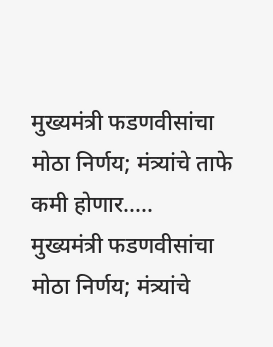मुख्यमंत्री फडणवीसांचा मोठा निर्णय; मंत्र्यांचे ताफे कमी होणार.....
मुख्यमंत्री फडणवीसांचा मोठा निर्णय; मंत्र्यांचे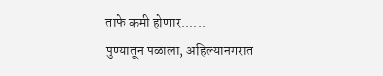ताफे कमी होणार......
पुण्यातून पळाला, अहिल्यानगरात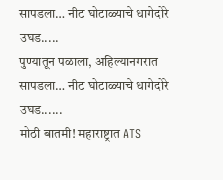सापडला… नीट घोटाळ्याचे धागेदोरे उघड.....
पुण्यातून पळाला, अहिल्यानगरात सापडला… नीट घोटाळ्याचे धागेदोरे उघड......
मोठी बातमी! महाराष्ट्रात ATS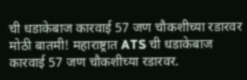ची धडाकेबाज कारवाई 57 जण चौकशीच्या रडारवर
मोठी बातमी! महाराष्ट्रात ATS ची धडाकेबाज कारवाई 57 जण चौकशीच्या रडारवर.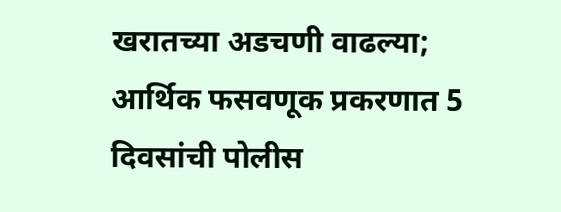खरातच्या अडचणी वाढल्या; आर्थिक फसवणूक प्रकरणात 5 दिवसांची पोलीस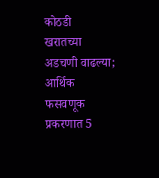कोठडी
खरातच्या अडचणी वाढल्या; आर्थिक फसवणूक प्रकरणात 5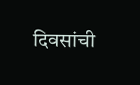दिवसांची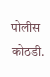पोलीस कोठडी.